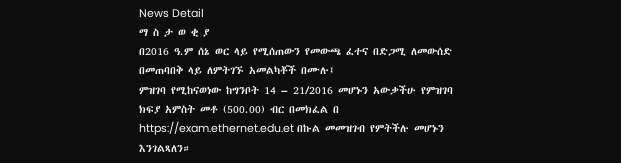News Detail
ማ ስ ታ ወ ቂ ያ
በ2016 ዓ.ም ሰኔ ወር ላይ የሚሰጠውን የመውጫ ፈተና በድጋሚ ለመውሰድ በመጠባበቅ ላይ ለምትገኙ አመልካቾች በሙሉ፤
ምዝገባ የሚከናወነው ከግንቦት 14 – 21/2016 መሆኑን አውቃችሁ የምዝገባ ክፍያ አምስት መቶ (500.00) ብር በመክፈል በ https://exam.ethernet.edu.et በኩል መመዝገብ የምትችሉ መሆኑን እንገልጻለን።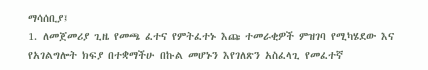ማሳሰቢያ፤
1. ለመጀመሪያ ጊዜ የመጫ ፈተና የምትፈተኑ እጩ ተመራቂዎች ምዝገባ የሚካሄደው እና የአገልግሎት ክፍያ በተቋማችሁ በኩል መሆኑን እየገለጽን አስፈላጊ የመፈተኛ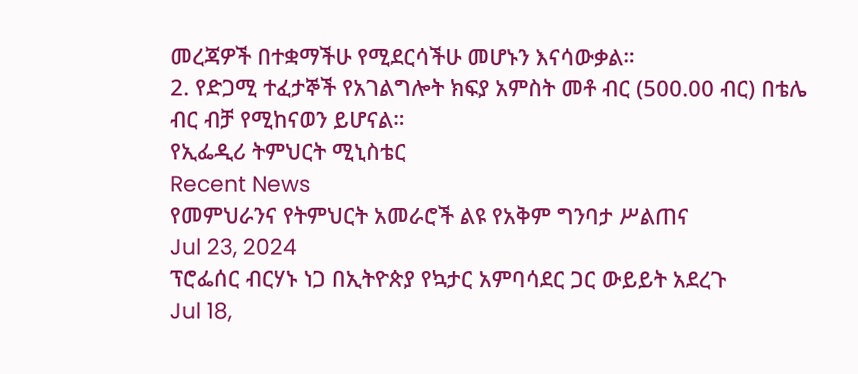መረጃዎች በተቋማችሁ የሚደርሳችሁ መሆኑን እናሳውቃል።
2. የድጋሚ ተፈታኞች የአገልግሎት ክፍያ አምስት መቶ ብር (500.00 ብር) በቴሌ ብር ብቻ የሚከናወን ይሆናል።
የኢፌዲሪ ትምህርት ሚኒስቴር
Recent News
የመምህራንና የትምህርት አመራሮች ልዩ የአቅም ግንባታ ሥልጠና
Jul 23, 2024
ፕሮፌሰር ብርሃኑ ነጋ በኢትዮጵያ የኳታር አምባሳደር ጋር ውይይት አደረጉ
Jul 18,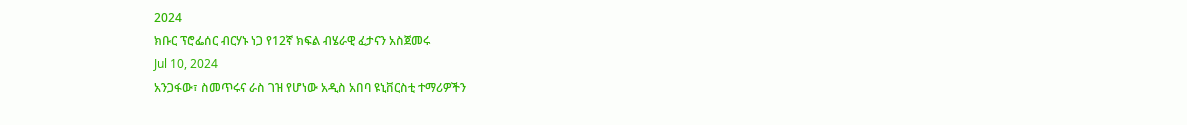2024
ክቡር ፕሮፌሰር ብርሃኑ ነጋ የ12ኛ ክፍል ብሄራዊ ፈታናን አስጀመሩ
Jul 10, 2024
አንጋፋው፣ ስመጥሩና ራስ ገዝ የሆነው አዲስ አበባ ዩኒቨርስቲ ተማሪዎችን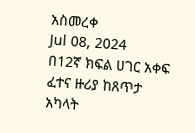አስመረቀ
Jul 08, 2024
በ12ኛ ክፍል ሀገር አቀፍ ፈተና ዙሪያ ከጸጥታ አካላት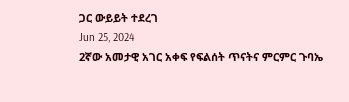ጋር ውይይት ተደረገ
Jun 25, 2024
2ኛው አመታዊ አገር አቀፍ የፍልሰት ጥናትና ምርምር ጉባኤ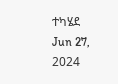ተካሄደ
Jun 27, 2024